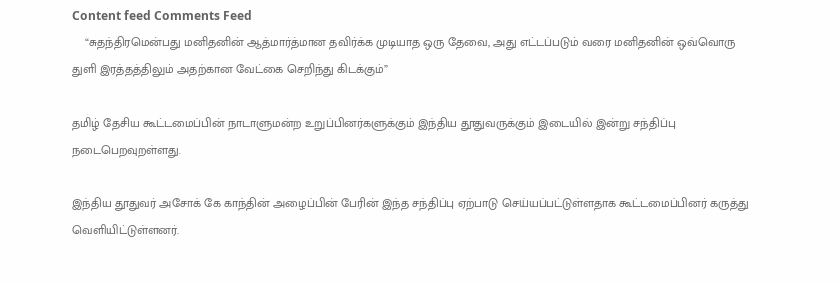Content feed Comments Feed
    “சுதந்திரமென்பது மனிதனின் ஆத்மார்த்மான தவிர்க்க முடியாத ஒரு தேவை, அது எட்டப்படும் வரை மனிதனின் ஒவ்வொரு துளி இரத்தத்திலும் அதற்கான வேட்கை செறிந்து கிடக்கும்”

தமிழ் தேசிய கூட்டமைப்பின் நாடாளுமன்ற உறுப்பினர்களுக்கும் இந்திய தூதுவருக்கும் இடையில் இன்று சந்திப்பு நடைபெறவுறள்ளது.

இந்திய தூதுவர் அசோக் கே காந்தின் அழைப்பின் பேரின் இந்த சந்திப்பு ஏற்பாடு செய்யப்பட்டுள்ளதாக கூட்டமைப்பினர் கருத்து வெளியிட்டுள்ளனர்.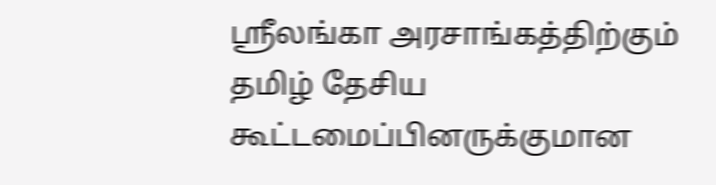ஸ்ரீலங்கா அரசாங்கத்திற்கும் தமிழ் தேசிய கூட்டமைப்பினருக்குமான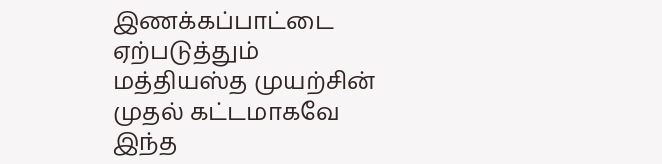இணக்கப்பாட்டை ஏற்படுத்தும் மத்தியஸ்த முயற்சின் முதல் கட்டமாகவே இந்த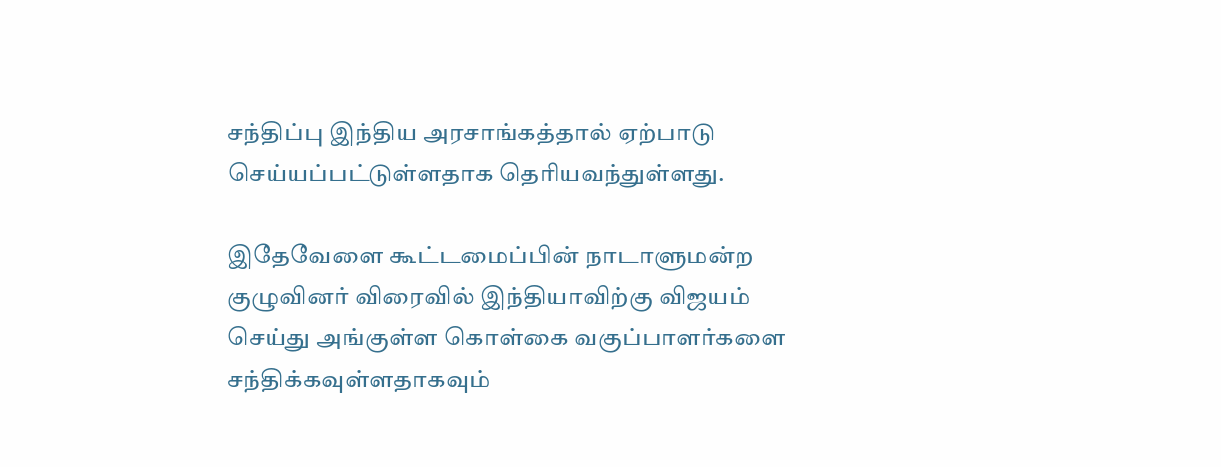சந்திப்பு இந்திய அரசாங்கத்தால் ஏற்பாடு செய்யப்பட்டுள்ளதாக தெரியவந்துள்ளது.

இதேவேளை கூட்டமைப்பின் நாடாளுமன்ற குழுவினர் விரைவில் இந்தியாவிற்கு விஜயம் செய்து அங்குள்ள கொள்கை வகுப்பாளர்களை சந்திக்கவுள்ளதாகவும்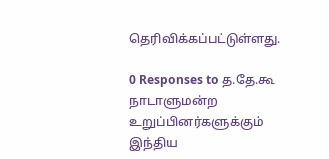தெரிவிக்கப்பட்டுள்ளது.

0 Responses to த.தே.கூ நாடாளுமன்ற உறுப்பினர்களுக்கும் இந்திய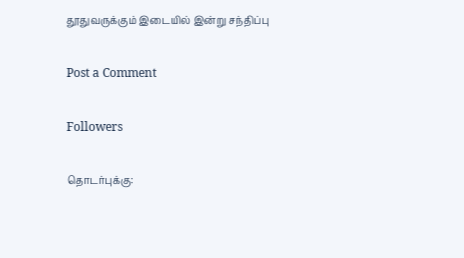தூதுவருக்கும் இடையில் இன்று சந்திப்பு

Post a Comment

Followers

தொடர்புக்கு: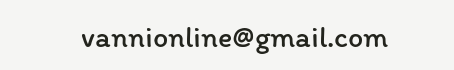vannionline@gmail.com